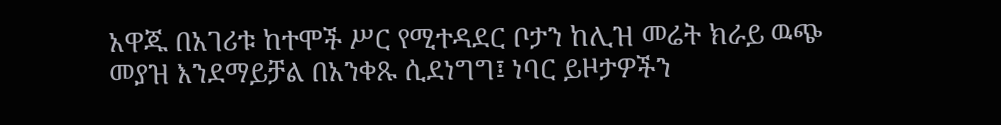አዋጁ በአገሪቱ ከተሞች ሥር የሚተዳደር ቦታን ከሊዝ መሬት ክራይ ዉጭ መያዝ እንደማይቻል በአንቀጹ ሲደነግግ፤ ነባር ይዞታዎችን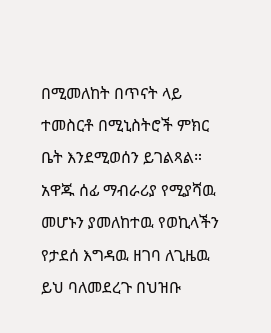በሚመለከት በጥናት ላይ ተመስርቶ በሚኒስትሮች ምክር ቤት እንደሚወሰን ይገልጻል። አዋጁ ሰፊ ማብራሪያ የሚያሻዉ መሆኑን ያመለከተዉ የወኪላችን የታደሰ እግዳዉ ዘገባ ለጊዜዉ ይህ ባለመደረጉ በህዝቡ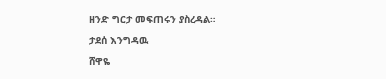ዘንድ ግርታ መፍጠሩን ያስረዳል።
ታደሰ እንግዳዉ
ሸዋዬ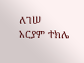ለገሠ
አርያም ተክሌ